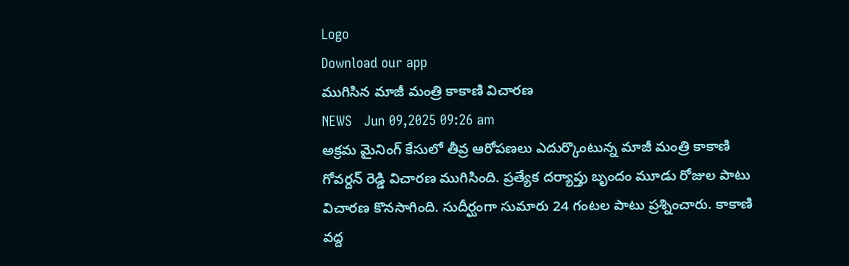Logo
Download our app
ముగిసిన మాజీ మంత్రి కాకాణి విచార‌ణ
NEWS   Jun 09,2025 09:26 am
అక్ర‌మ మైనింగ్ కేసులో తీవ్ర ఆరోప‌ణ‌లు ఎదుర్కొంటున్న మాజీ మంత్రి కాకాణి గోవ‌ర్ద‌న్ రెడ్డి విచార‌ణ ముగిసింది. ప్ర‌త్యేక ద‌ర్యాప్తు బృందం మూడు రోజుల పాటు విచార‌ణ కొన‌సాగింది. సుదీర్ఘంగా సుమారు 24 గంటల పాటు ప్రశ్నించారు. కాకాణి వద్ద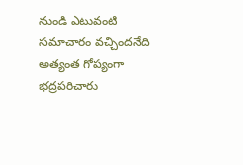నుండి ఎటువంటి సమాచారం వచ్చిందనేది అత్యంత గోప్యంగా భద్రపరిచారు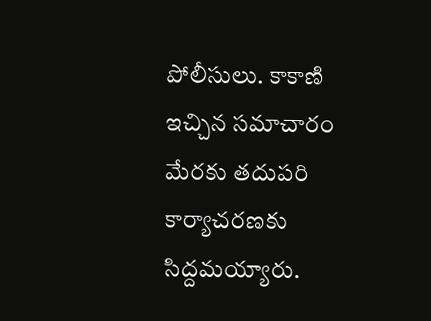పోలీసులు. కాకాణి ఇచ్చిన సమాచారం మేరకు తదుపరి కార్యాచరణకు సిద్ద‌మ‌య్యారు.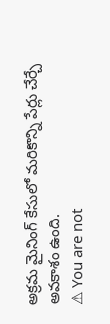అక్రమ మైనింగ్ కేసులో మరికొన్ని పేర్లు చేర్చే అవకాశం ఉంది.
⚠ You are not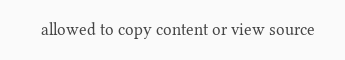allowed to copy content or view source